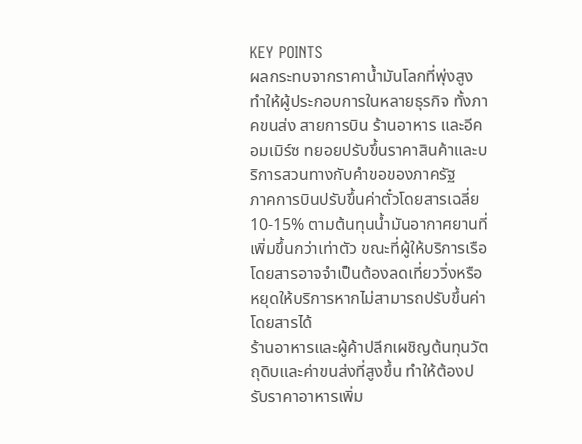KEY POINTS
ผลกระทบจากราคาน้ำมันโลกที่พุ่งสูง ทำให้ผู้ประกอบการในหลายธุรกิจ ทั้งภาคขนส่ง สายการบิน ร้านอาหาร และอีคอมเมิร์ซ ทยอยปรับขึ้นราคาสินค้าและบริการสวนทางกับคำขอของภาครัฐ
ภาคการบินปรับขึ้นค่าตั๋วโดยสารเฉลี่ย 10-15% ตามต้นทุนน้ำมันอากาศยานที่เพิ่มขึ้นกว่าเท่าตัว ขณะที่ผู้ให้บริการเรือโดยสารอาจจำเป็นต้องลดเที่ยววิ่งหรือหยุดให้บริการหากไม่สามารถปรับขึ้นค่าโดยสารได้
ร้านอาหารและผู้ค้าปลีกเผชิญต้นทุนวัตถุดิบและค่าขนส่งที่สูงขึ้น ทำให้ต้องปรับราคาอาหารเพิ่ม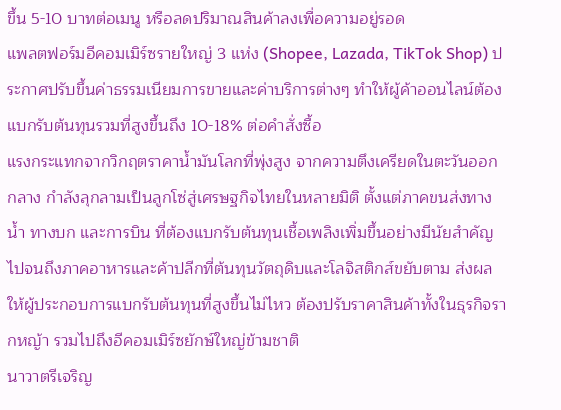ขึ้น 5-10 บาทต่อเมนู หรือลดปริมาณสินค้าลงเพื่อความอยู่รอด
แพลตฟอร์มอีคอมเมิร์ซรายใหญ่ 3 แห่ง (Shopee, Lazada, TikTok Shop) ประกาศปรับขึ้นค่าธรรมเนียมการขายและค่าบริการต่างๆ ทำให้ผู้ค้าออนไลน์ต้องแบกรับต้นทุนรวมที่สูงขึ้นถึง 10-18% ต่อคำสั่งซื้อ
แรงกระแทกจากวิกฤตราคาน้ำมันโลกที่พุ่งสูง จากความตึงเครียดในตะวันออกกลาง กำลังลุกลามเป็นลูกโซ่สู่เศรษฐกิจไทยในหลายมิติ ตั้งแต่ภาคขนส่งทางน้ำ ทางบก และการบิน ที่ต้องแบกรับต้นทุนเชื้อเพลิงเพิ่มขึ้นอย่างมีนัยสำคัญ ไปจนถึงภาคอาหารและค้าปลีกที่ต้นทุนวัตถุดิบและโลจิสติกส์ขยับตาม ส่งผลให้ผู้ประกอบการแบกรับต้นทุนที่สูงขึ้นไม่ไหว ต้องปรับราคาสินค้าทั้งในธุรกิจรากหญ้า รวมไปถึงอีคอมเมิร์ซยักษ์ใหญ่ข้ามชาติ
นาวาตรีเจริญ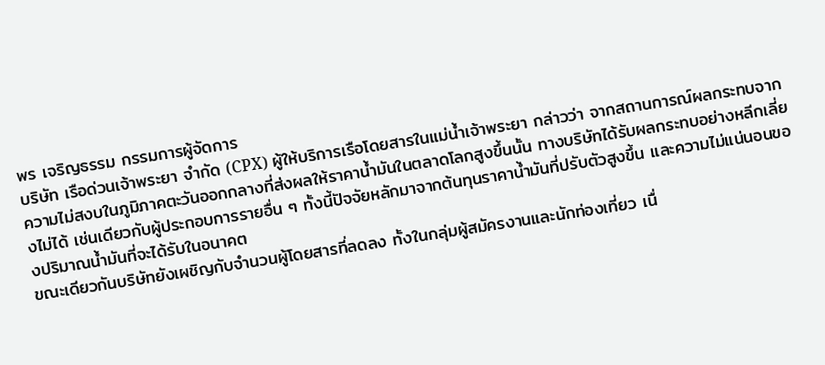พร เจริญธรรม กรรมการผู้จัดการ
บริษัท เรือด่วนเจ้าพระยา จำกัด (CPX) ผู้ให้บริการเรือโดยสารในแม่น้ำเจ้าพระยา กล่าวว่า จากสถานการณ์ผลกระทบจากความไม่สงบในภูมิภาคตะวันออกกลางที่ส่งผลให้ราคาน้ำมันในตลาดโลกสูงขึ้นนั้น ทางบริษัทได้รับผลกระทบอย่างหลีกเลี่ยงไม่ได้ เช่นเดียวกับผู้ประกอบการรายอื่น ๆ ทั้งนี้ปัจจัยหลักมาจากต้นทุนราคาน้ำมันที่ปรับตัวสูงขึ้น และความไม่แน่นอนของปริมาณน้ำมันที่จะได้รับในอนาคต
ขณะเดียวกันบริษัทยังเผชิญกับจำนวนผู้โดยสารที่ลดลง ทั้งในกลุ่มผู้สมัครงานและนักท่องเที่ยว เนื่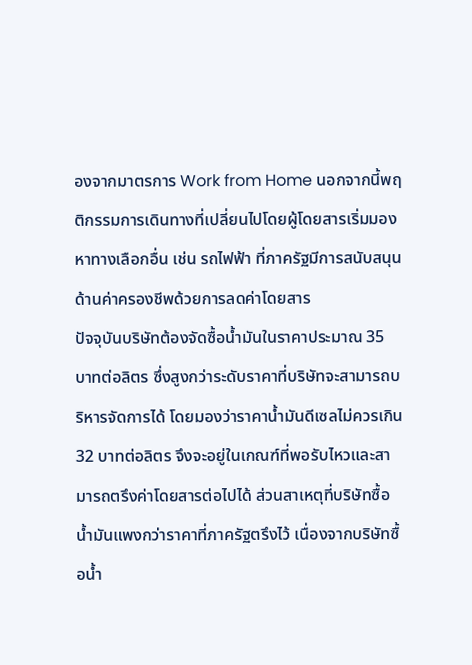องจากมาตรการ Work from Home นอกจากนี้พฤติกรรมการเดินทางที่เปลี่ยนไปโดยผู้โดยสารเริ่มมองหาทางเลือกอื่น เช่น รถไฟฟ้า ที่ภาครัฐมีการสนับสนุนด้านค่าครองชีพด้วยการลดค่าโดยสาร
ปัจจุบันบริษัทต้องจัดซื้อน้ำมันในราคาประมาณ 35 บาทต่อลิตร ซึ่งสูงกว่าระดับราคาที่บริษัทจะสามารถบริหารจัดการได้ โดยมองว่าราคาน้ำมันดีเซลไม่ควรเกิน 32 บาทต่อลิตร จึงจะอยู่ในเกณฑ์ที่พอรับไหวและสามารถตรึงค่าโดยสารต่อไปได้ ส่วนสาเหตุที่บริษัทซื้อน้ำมันแพงกว่าราคาที่ภาครัฐตรึงไว้ เนื่องจากบริษัทซื้อน้ำ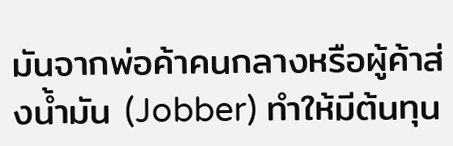มันจากพ่อค้าคนกลางหรือผู้ค้าส่งน้ำมัน (Jobber) ทำให้มีต้นทุน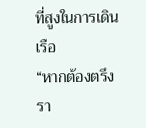ที่สูงในการเดินเรือ
“หากต้องตรึงรา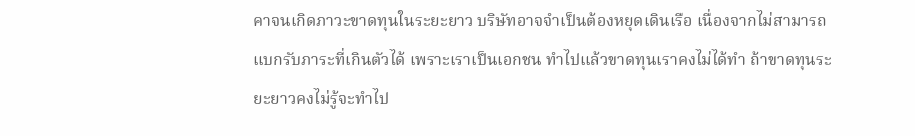คาจนเกิดภาวะขาดทุนในระยะยาว บริษัทอาจจำเป็นต้องหยุดเดินเรือ เนื่องจากไม่สามารถแบกรับภาระที่เกินตัวได้ เพราะเราเป็นเอกชน ทำไปแล้วขาดทุนเราคงไม่ได้ทำ ถ้าขาดทุนระยะยาวคงไม่รู้จะทำไป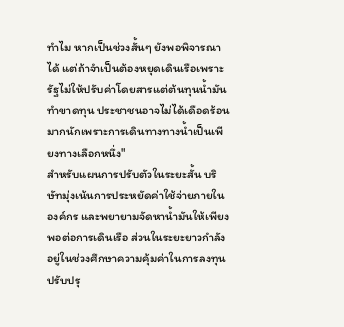ทำไม หากเป็นช่วงสั้นๆ ยังพอพิจารณาได้ แต่ถ้าจำเป็นต้องหยุดเดินเรือเพราะรัฐไม่ให้ปรับค่าโดยสารแต่ต้นทุนน้ำมันทำขาดทุน ประชาชนอาจไม่ได้เดือดร้อนมากนักเพราะการเดินทางทางน้ำเป็นเพียงทางเลือกหนึ่ง"
สำหรับแผนการปรับตัวในระยะสั้น บริษัทมุ่งเน้นการประหยัดค่าใช้จ่ายภายในองค์กร และพยายามจัดหาน้ำมันให้เพียงพอต่อการเดินเรือ ส่วนในระยะยาวกำลังอยู่ในช่วงศึกษาความคุ้มค่าในการลงทุนปรับปรุ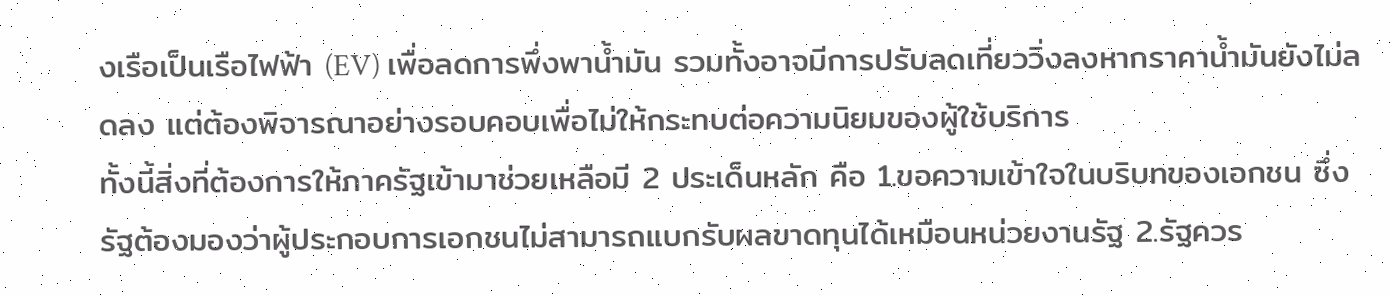งเรือเป็นเรือไฟฟ้า (EV) เพื่อลดการพึ่งพาน้ำมัน รวมทั้งอาจมีการปรับลดเที่ยววิ่งลงหากราคาน้ำมันยังไม่ลดลง แต่ต้องพิจารณาอย่างรอบคอบเพื่อไม่ให้กระทบต่อความนิยมของผู้ใช้บริการ
ทั้งนี้สิ่งที่ต้องการให้ภาครัฐเข้ามาช่วยเหลือมี 2 ประเด็นหลัก คือ 1.ขอความเข้าใจในบริบทของเอกชน ซึ่งรัฐต้องมองว่าผู้ประกอบการเอกชนไม่สามารถแบกรับผลขาดทุนได้เหมือนหน่วยงานรัฐ 2.รัฐควร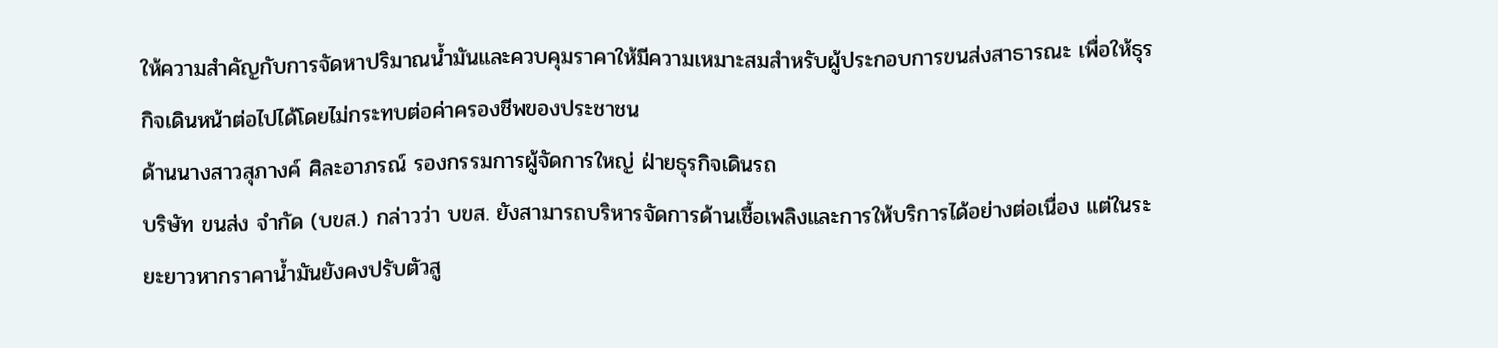ให้ความสำคัญกับการจัดหาปริมาณน้ำมันและควบคุมราคาให้มีความเหมาะสมสำหรับผู้ประกอบการขนส่งสาธารณะ เพื่อให้ธุรกิจเดินหน้าต่อไปได้โดยไม่กระทบต่อค่าครองชีพของประชาชน
ด้านนางสาวสุภางค์ ศิละอาภรณ์ รองกรรมการผู้จัดการใหญ่ ฝ่ายธุรกิจเดินรถ
บริษัท ขนส่ง จำกัด (บขส.) กล่าวว่า บขส. ยังสามารถบริหารจัดการด้านเชื้อเพลิงและการให้บริการได้อย่างต่อเนื่อง แต่ในระยะยาวหากราคาน้ำมันยังคงปรับตัวสู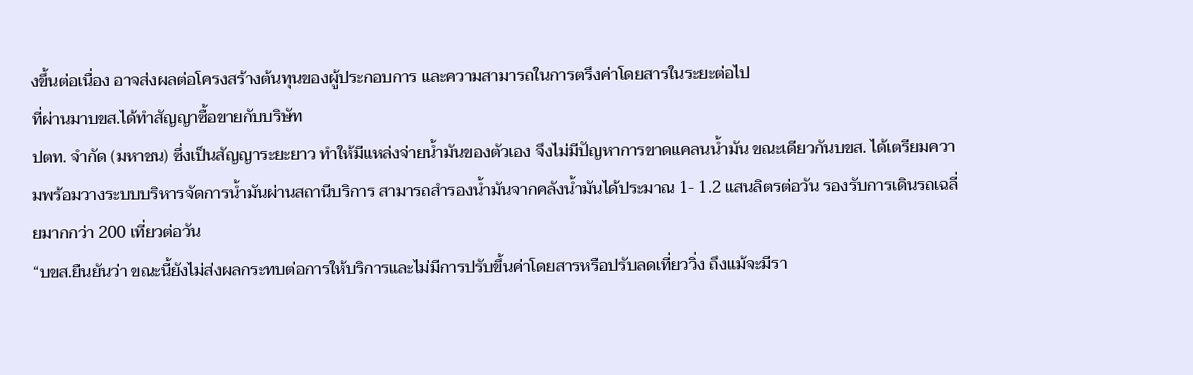งขึ้นต่อเนื่อง อาจส่งผลต่อโครงสร้างต้นทุนของผู้ประกอบการ และความสามารถในการตรึงค่าโดยสารในระยะต่อไป
ที่ผ่านมาบขส.ได้ทำสัญญาซื้อขายกับบริษัท
ปตท. จำกัด (มหาชน) ซึ่งเป็นสัญญาระยะยาว ทำให้มีแหล่งจ่ายน้ำมันของตัวเอง จึงไม่มีปัญหาการขาดแคลนน้ำมัน ขณะเดียวกันบขส. ได้เตรียมความพร้อมวางระบบบริหารจัดการน้ำมันผ่านสถานีบริการ สามารถสำรองน้ำมันจากคลังน้ำมันได้ประมาณ 1- 1.2 แสนลิตรต่อวัน รองรับการเดินรถเฉลี่ยมากกว่า 200 เที่ยวต่อวัน
“บขส.ยืนยันว่า ขณะนี้ยังไม่ส่งผลกระทบต่อการให้บริการและไม่มีการปรับขึ้นค่าโดยสารหรือปรับลดเที่ยววิ่ง ถึงแม้จะมีรา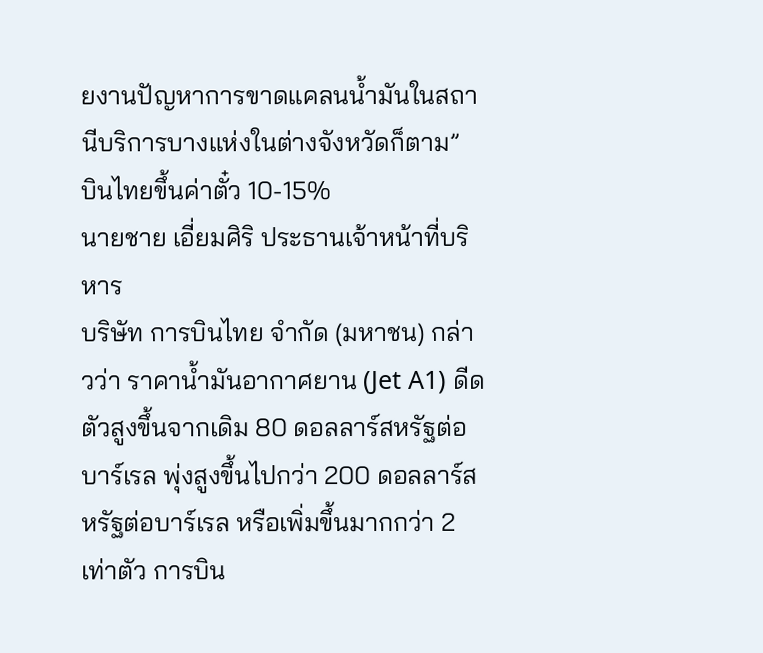ยงานปัญหาการขาดแคลนน้ำมันในสถานีบริการบางแห่งในต่างจังหวัดก็ตาม”
บินไทยขึ้นค่าตั๋ว 10-15%
นายชาย เอี่ยมศิริ ประธานเจ้าหน้าที่บริหาร
บริษัท การบินไทย จำกัด (มหาชน) กล่าวว่า ราคาน้ำมันอากาศยาน (Jet A1) ดีดตัวสูงขึ้นจากเดิม 80 ดอลลาร์สหรัฐต่อบาร์เรล พุ่งสูงขึ้นไปกว่า 200 ดอลลาร์สหรัฐต่อบาร์เรล หรือเพิ่มขึ้นมากกว่า 2 เท่าตัว การบิน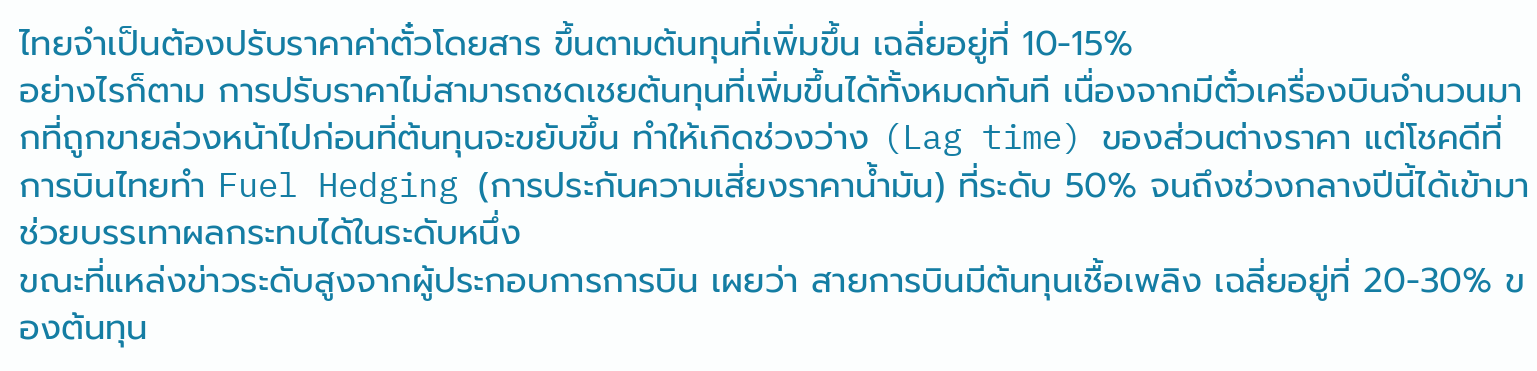ไทยจำเป็นต้องปรับราคาค่าตั๋วโดยสาร ขึ้นตามต้นทุนที่เพิ่มขึ้น เฉลี่ยอยู่ที่ 10-15%
อย่างไรก็ตาม การปรับราคาไม่สามารถชดเชยต้นทุนที่เพิ่มขึ้นได้ทั้งหมดทันที เนื่องจากมีตั๋วเครื่องบินจำนวนมากที่ถูกขายล่วงหน้าไปก่อนที่ต้นทุนจะขยับขึ้น ทำให้เกิดช่วงว่าง (Lag time) ของส่วนต่างราคา แต่โชคดีที่การบินไทยทำ Fuel Hedging (การประกันความเสี่ยงราคาน้ำมัน) ที่ระดับ 50% จนถึงช่วงกลางปีนี้ได้เข้ามาช่วยบรรเทาผลกระทบได้ในระดับหนึ่ง
ขณะที่แหล่งข่าวระดับสูงจากผู้ประกอบการการบิน เผยว่า สายการบินมีต้นทุนเชื้อเพลิง เฉลี่ยอยู่ที่ 20-30% ของต้นทุน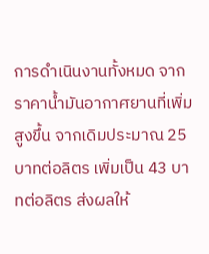การดำเนินงานทั้งหมด จากราคาน้ำมันอากาศยานที่เพิ่มสูงขึ้น จากเดิมประมาณ 25 บาทต่อลิตร เพิ่มเป็น 43 บาทต่อลิตร ส่งผลให้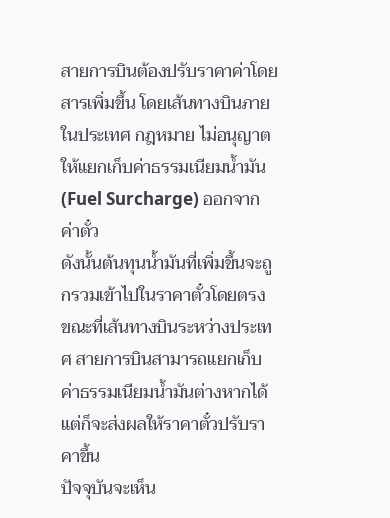สายการบินต้องปรับราคาค่าโดยสารเพิ่มขึ้น โดยเส้นทางบินภายในประเทศ กฎหมาย ไม่อนุญาตให้แยกเก็บค่าธรรมเนียมน้ำมัน (Fuel Surcharge) ออกจากค่าตั๋ว
ดังนั้นต้นทุนน้ำมันที่เพิ่มขึ้นจะถูกรวมเข้าไปในราคาตั๋วโดยตรง ขณะที่เส้นทางบินระหว่างประเทศ สายการบินสามารถแยกเก็บค่าธรรมเนียมน้ำมันต่างหากได้ แต่ก็จะส่งผลให้ราคาตั๋วปรับราคาขึ้น
ปัจจุบันจะเห็น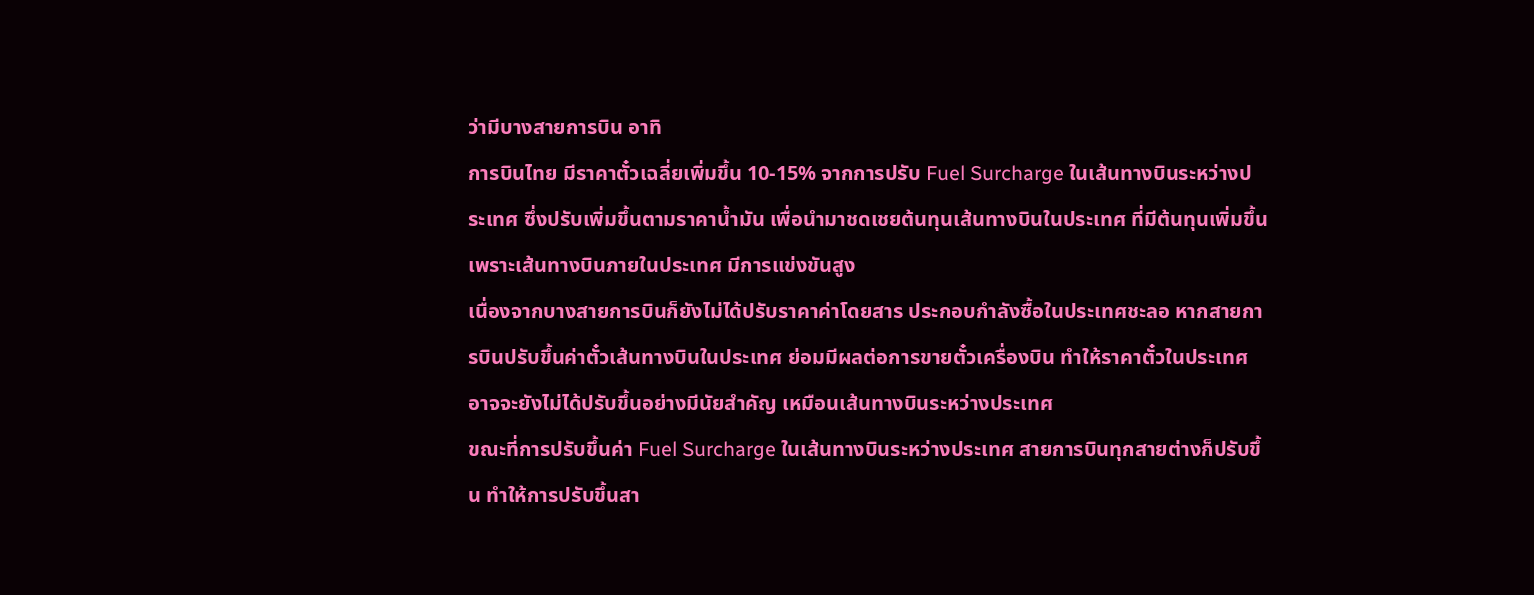ว่ามีบางสายการบิน อาทิ
การบินไทย มีราคาตั๋วเฉลี่ยเพิ่มขึ้น 10-15% จากการปรับ Fuel Surcharge ในเส้นทางบินระหว่างประเทศ ซึ่งปรับเพิ่มขึ้นตามราคาน้ำมัน เพื่อนำมาชดเชยต้นทุนเส้นทางบินในประเทศ ที่มีต้นทุนเพิ่มขึ้น เพราะเส้นทางบินภายในประเทศ มีการแข่งขันสูง
เนื่องจากบางสายการบินก็ยังไม่ได้ปรับราคาค่าโดยสาร ประกอบกำลังซื้อในประเทศชะลอ หากสายการบินปรับขึ้นค่าตั๋วเส้นทางบินในประเทศ ย่อมมีผลต่อการขายตั๋วเครื่องบิน ทำให้ราคาตั๋วในประเทศ อาจจะยังไม่ได้ปรับขึ้นอย่างมีนัยสำคัญ เหมือนเส้นทางบินระหว่างประเทศ
ขณะที่การปรับขึ้นค่า Fuel Surcharge ในเส้นทางบินระหว่างประเทศ สายการบินทุกสายต่างก็ปรับขึ้น ทำให้การปรับขึ้นสา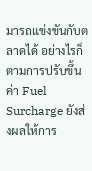มารถแข่งขันกับตลาดได้ อย่างไรก็ตามการปรับขึ้นค่า Fuel Surcharge ยังส่งผลให้การ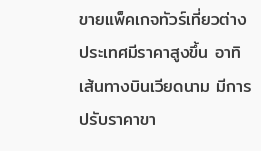ขายแพ็คเกจทัวร์เที่ยวต่างประเทศมีราคาสูงขึ้น อาทิ เส้นทางบินเวียดนาม มีการปรับราคาขา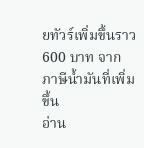ยทัวร์เพิ่มขึ้นราว 600 บาท จากภาษีน้ำมันที่เพิ่มขึ้น
อ่าน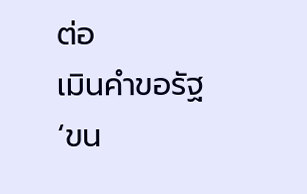ต่อ
เมินคำขอรัฐ ‘ขน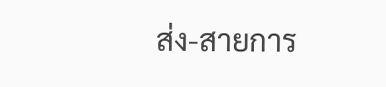ส่ง-สายการ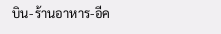บิน-ร้านอาหาร-อีค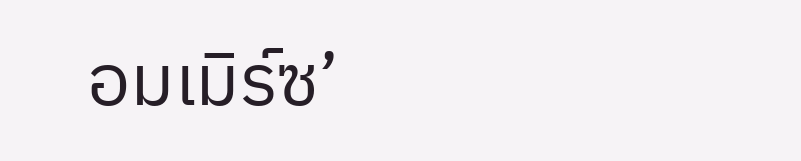อมเมิร์ซ’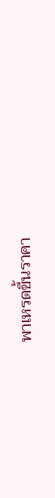พาเหรดขึ้นราคา